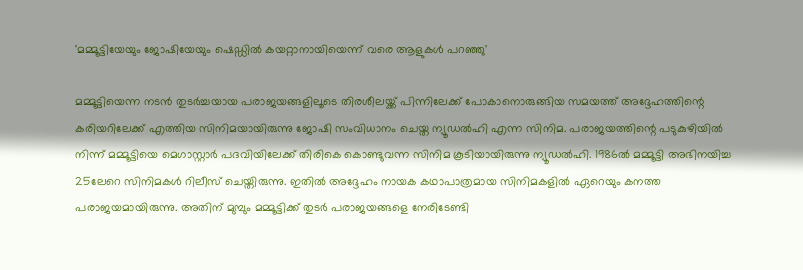'മമ്മൂട്ടിയേയും ജോഷിയേയും ഷെഡ്ഡിൽ കയറ്റാനായിയെന്ന് വരെ ആളുകൾ പറഞ്ഞു'

മമ്മൂട്ടിയെന്ന നടൻ തുടർച്ചയായ പരാജയങ്ങളിലൂടെ തിരശീലയ്ക്ക് പിന്നിലേക്ക് പോകാനൊരുങ്ങിയ സമയത്ത് അദ്ദേഹത്തിന്റെ കരിയറിലേക്ക് എത്തിയ സിനിമയായിരുന്നു ജോഷി സംവിധാനം ചെയ്ത ന്യൂഡൽഹി എന്ന സിനിമ. പരാജയത്തിന്റെ പടുകുഴിയിൽ നിന്ന് മമ്മൂട്ടിയെ മെഗാസ്റ്റാർ പദവിയിലേക്ക് തിരികെ കൊണ്ടുവന്ന സിനിമ കൂടിയായിരുന്നു ന്യൂഡൽഹി. 1986ല്‍ മമ്മൂട്ടി അഭിനയിച്ച 25ലേറെ സിനിമകള്‍ റിലീസ് ചെയ്തിരുന്നു. ഇതില്‍ അദ്ദേഹം നായക കഥാപാത്രമായ സിനിമകളില്‍ ഏറെയും കനത്ത പരാജയമായിരുന്നു. അതിന് മുമ്പും മമ്മൂട്ടിക്ക് തുടര്‍ പരാജയങ്ങളെ നേരിടേണ്ടി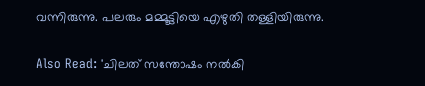വന്നിരുന്നു. പലരും മമ്മൂട്ടിയെ എഴുതി തള്ളിയിരുന്നു.

Also Read: 'ചിലത് സന്തോഷം നൽകി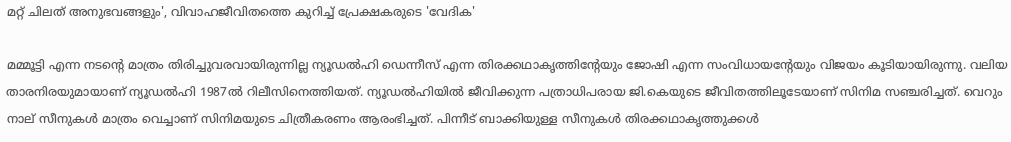മറ്റ് ചിലത് അനുഭവങ്ങളും', വിവാഹജീവിതത്തെ കുറിച്ച് പ്രേക്ഷകരുടെ 'വേദിക'

മമ്മൂട്ടി എന്ന നടന്റെ മാത്രം തിരിച്ചുവരവായിരുന്നില്ല ന്യൂഡൽഹി ഡെന്നീസ് എന്ന തിരക്കഥാകൃത്തിന്റേയും ജോഷി എന്ന സംവിധായന്റേയും വിജയം കൂടിയായിരുന്നു. വലിയ താരനിരയുമായാണ് ന്യൂഡൽഹി 1987ൽ റിലീസിനെത്തിയത്. ന്യൂഡൽഹിയിൽ ജീവിക്കുന്ന പത്രാധിപരായ ജി.കെയുടെ ജീവിതത്തിലൂടേയാണ് സിനിമ സഞ്ചരിച്ചത്. വെറും നാല് സീനുകൾ മാത്രം വെച്ചാണ് സിനിമയുടെ ചിത്രീകരണം ആരംഭിച്ചത്. പിന്നീട് ബാക്കിയുള്ള സീനുകൾ തിരക്കഥാകൃത്തുക്കൾ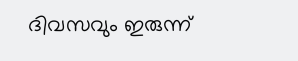ദിവസവും ഇരുന്ന്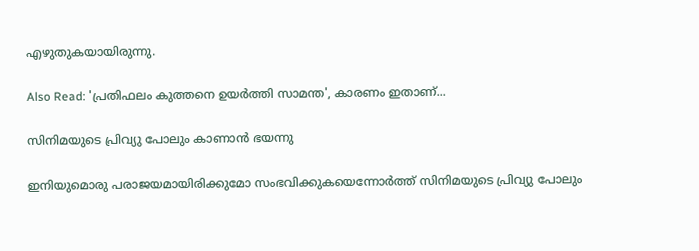എഴുതുകയായിരുന്നു.

Also Read: 'പ്രതിഫലം കുത്തനെ ഉയർത്തി സാമന്ത', കാരണം ഇതാണ്...

സിനിമയുടെ പ്രിവ്യു പോലും കാണാൻ ഭയന്നു

ഇനിയുമൊരു പരാജയമായിരിക്കുമോ സംഭവിക്കുകയെന്നോർത്ത് സിനിമയുടെ പ്രിവ്യു പോലും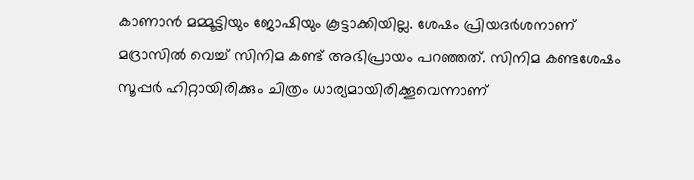കാണാൻ മമ്മൂട്ടിയും ജോഷിയും കൂട്ടാക്കിയില്ല. ശേഷം പ്രിയദർശനാണ് മദ്രാസിൽ വെച്ച് സിനിമ കണ്ട് അഭിപ്രായം പറഞ്ഞത്. സിനിമ കണ്ടശേഷം സൂപ്പർ ഹിറ്റായിരിക്കും ചിത്രം ധാര്യമായിരിക്കൂവെന്നാണ്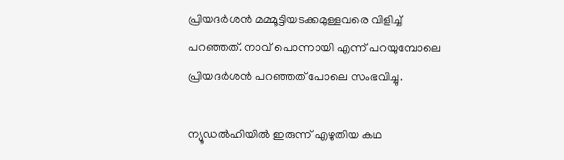പ്രിയദർശൻ മമ്മൂട്ടിയടക്കമുള്ളവരെ വിളിച്ച് പറ‍ഞ്ഞത്. നാവ് പൊന്നായി എന്ന് പറയുമ്പോലെ പ്രിയദർശൻ പറഞ്ഞത് പോലെ സംഭവിച്ചു.

ന്യൂഡൽഹിയിൽ ഇരുന്ന് എഴുതിയ കഥ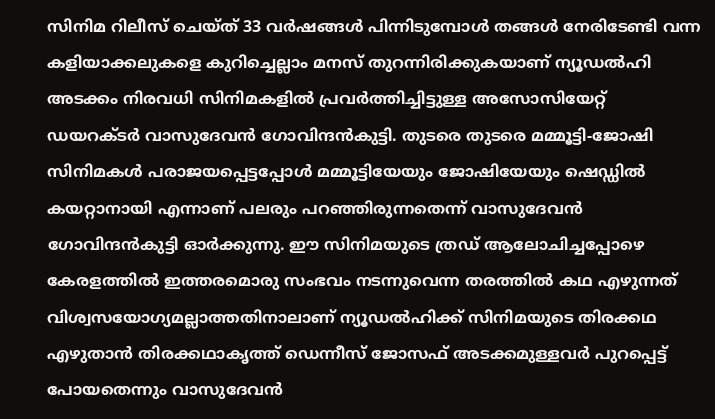സിനിമ റിലീസ് ചെയ്ത് 33 വർഷങ്ങൾ പിന്നിടുമ്പോൾ തങ്ങൾ നേരിടേണ്ടി വന്ന കളിയാക്കലുകളെ കുറിച്ചെല്ലാം മനസ് തുറന്നിരിക്കുകയാണ് ന്യൂഡൽഹി അടക്കം നിരവധി സിനിമകളിൽ പ്രവർത്തിച്ചിട്ടുള്ള അസോസിയേറ്റ് ഡയറക്ടർ വാസുദേവൻ ഗോവിന്ദൻകുട്ടി. തുടരെ തുടരെ മമ്മൂട്ടി-ജോഷി സിനിമകൾ പരാജയപ്പെട്ടപ്പോൾ മമ്മൂട്ടിയേയും ജോഷിയേയും ഷെഡ്ഡിൽ കയറ്റാനായി എന്നാണ് പലരും പറഞ്ഞിരുന്നതെന്ന് വാസുദേവൻ ഗോവിന്ദൻകുട്ടി ഓർക്കുന്നു. ഈ സിനിമയുടെ ത്രഡ് ആലോചിച്ചപ്പോഴെ കേരളത്തിൽ ഇത്തരമൊരു സംഭവം നടന്നുവെന്ന തരത്തിൽ കഥ എഴുന്നത് വിശ്വസയോഗ്യമല്ലാത്തതിനാലാണ് ന്യൂഡൽഹിക്ക് സിനിമയുടെ തിരക്കഥ എഴുതാൻ തിരക്കഥാകൃത്ത് ഡെന്നീസ് ജോസഫ് അടക്കമുള്ളവർ പുറപ്പെട്ട് പോയതെന്നും വാസുദേവൻ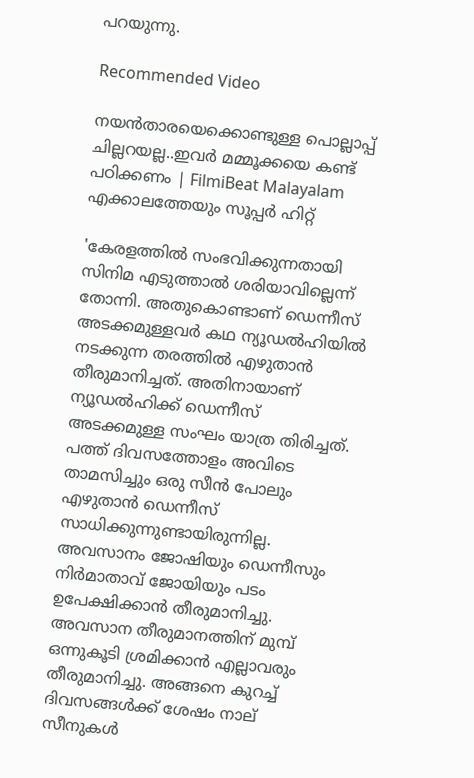പറയുന്നു.

Recommended Video

നയന്‍താരയെക്കൊണ്ടുള്ള പൊല്ലാപ്പ് ചില്ലറയല്ല..ഇവര്‍ മമ്മൂക്കയെ കണ്ട് പഠിക്കണം | FilmiBeat Malayalam
എക്കാലത്തേയും സൂപ്പർ ഹിറ്റ്

'കേരളത്തിൽ സംഭവിക്കുന്നതായി സിനിമ എടുത്താൽ ശരിയാവില്ലെന്ന് തോന്നി. അതുകൊണ്ടാണ് ഡെന്നീസ് അടക്കമുള്ളവർ കഥ ന്യൂഡൽഹിയിൽ നടക്കുന്ന തരത്തിൽ എഴുതാൻ തീരുമാനിച്ചത്. അതിനായാണ് ന്യൂഡൽഹിക്ക് ഡെന്നീസ് അടക്കമുള്ള സംഘം യാത്ര തിരിച്ചത്. പത്ത് ദിവസത്തോളം അവിടെ താമസിച്ചും ഒരു സീൻ പോലും എഴുതാൻ ഡെന്നീസ് സാധിക്കുന്നുണ്ടായിരുന്നില്ല. അവസാനം ജോഷിയും ഡെന്നീസും നിർമാതാവ് ജോയിയും പടം ഉപേക്ഷിക്കാൻ തീരുമാനിച്ചു. അവസാന തീരുമാനത്തിന് മുമ്പ് ഒന്നുകൂടി ശ്രമിക്കാൻ എല്ലാവരും തീരുമാനിച്ചു. അങ്ങനെ കുറച്ച് ദിവസങ്ങൾക്ക് ശേഷം നാല് സീനുകൾ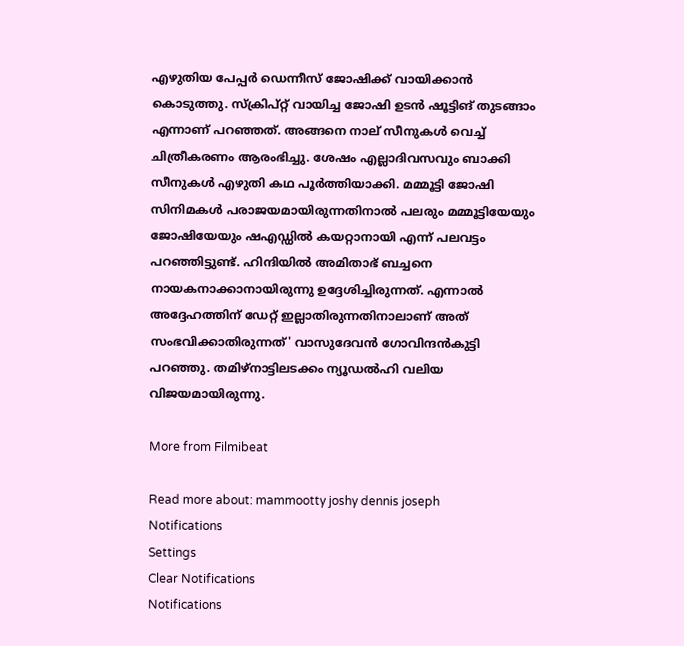എഴുതിയ പേപ്പർ ഡെന്നീസ് ജോഷിക്ക് വായിക്കാൻ കൊടുത്തു. സ്ക്രിപ്റ്റ് വായിച്ച ജോഷി ഉടൻ ഷൂട്ടിങ് തുടങ്ങാം എന്നാണ് പറഞ്ഞത്. അങ്ങനെ നാല് സീനുകൾ വെച്ച് ചിത്രീകരണം ആരംഭിച്ചു. ശേഷം എല്ലാദിവസവും ബാക്കി സീനുകൾ എഴുതി കഥ പൂർത്തിയാക്കി. മമ്മൂട്ടി ജോഷി സിനിമകൾ പരാജയമായിരുന്നതിനാൽ പലരും മമ്മൂട്ടിയേയും ജോഷിയേയും ഷഎഡ്ഡിൽ കയറ്റാനായി എന്ന് പലവട്ടം പറഞ്ഞിട്ടുണ്ട്. ഹിന്ദിയിൽ അമിതാഭ് ബച്ചനെ നായകനാക്കാനായിരുന്നു ഉദ്ദേശിച്ചിരുന്നത്. എന്നാൽ അദ്ദേഹത്തിന് ഡേറ്റ് ഇല്ലാതിരുന്നതിനാലാണ് അത് സംഭവിക്കാതിരുന്നത്' വാസുദേവൻ ഗോവിന്ദൻകുട്ടി പറഞ്ഞു. തമിഴ്നാട്ടിലടക്കം ന്യൂഡൽഹി വലിയ വിജയമായിരുന്നു.

More from Filmibeat

Read more about: mammootty joshy dennis joseph
Notifications
Settings
Clear Notifications
Notifications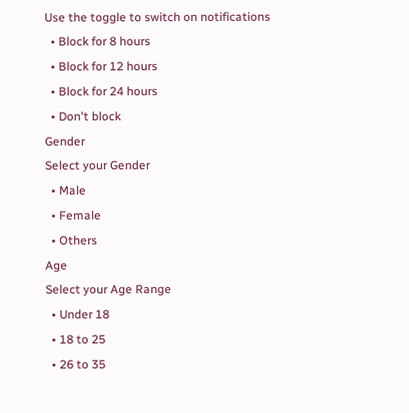Use the toggle to switch on notifications
  • Block for 8 hours
  • Block for 12 hours
  • Block for 24 hours
  • Don't block
Gender
Select your Gender
  • Male
  • Female
  • Others
Age
Select your Age Range
  • Under 18
  • 18 to 25
  • 26 to 35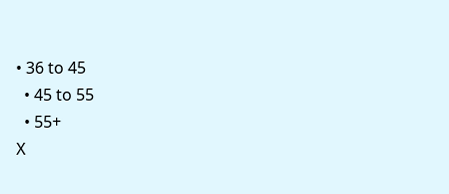• 36 to 45
  • 45 to 55
  • 55+
X